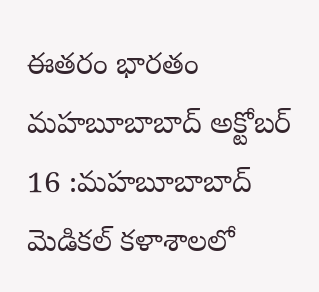ఈతరం భారతం మహబూబాబాద్ అక్టోబర్ 16 :మహబూబాబాద్ మెడికల్ కళాశాలలో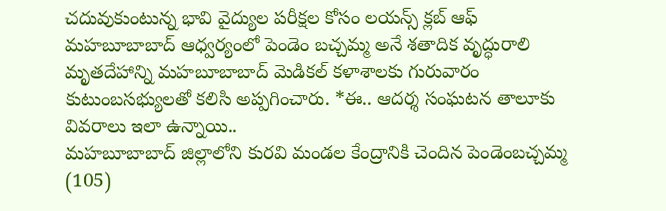చదువుకుంటున్న భావి వైద్యుల పరీక్షల కోసం లయన్స్ క్లబ్ ఆఫ్ మహబూబాబాద్ ఆధ్వర్యంలో పెండెం బచ్చమ్మ అనే శతాదిక వృద్ధురాలి మృతదేహాన్ని మహబూబాబాద్ మెడికల్ కళాశాలకు గురువారం కుటుంబసభ్యులతో కలిసి అప్పగించారు. *ఈ.. ఆదర్శ సంఘటన తాలూకు వివరాలు ఇలా ఉన్నాయి..
మహబూబాబాద్ జిల్లాలోని కురవి మండల కేంద్రానికి చెందిన పెండెంబచ్చమ్మ (105)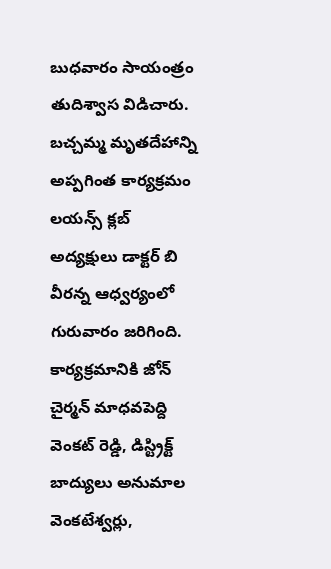బుధవారం సాయంత్రం తుదిశ్వాస విడిచారు. బచ్చమ్మ మృతదేహాన్ని అప్పగింత కార్యక్రమం లయన్స్ క్లబ్ అద్యక్షులు డాక్టర్ బి వీరన్న ఆధ్వర్యంలో గురువారం జరిగింది. కార్యక్రమానికి జోన్ చైర్మన్ మాధవపెద్ది వెంకట్ రెడ్డి, డిస్ట్రిక్ట్ బాద్యులు అనుమాల వెంకటేశ్వర్లు,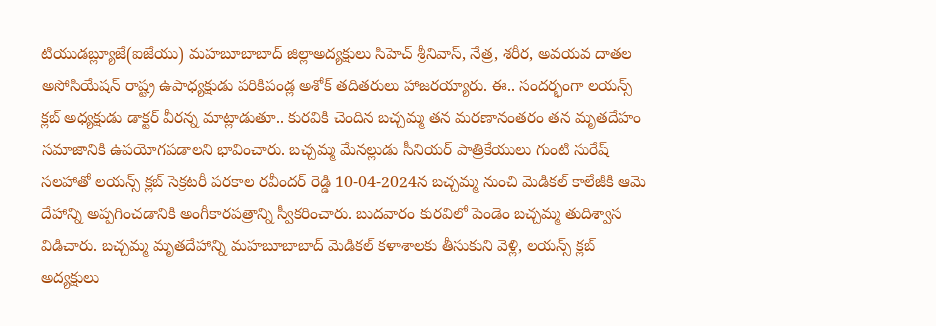టియుడబ్ల్యూజే(ఐజేయు) మహబూబాబాద్ జిల్లాఅద్యక్షులు సిహెచ్ శ్రీనివాస్, నేత్ర, శరీర, అవయవ దాతల అసోసియేషన్ రాష్ట్ర ఉపాధ్యక్షుడు పరికిపండ్ల అశోక్ తదితరులు హాజరయ్యారు. ఈ.. సందర్భంగా లయన్స్ క్లబ్ అధ్యక్షుడు డాక్టర్ వీరన్న మాట్లాడుతూ.. కురవికి చెందిన బచ్చమ్మ తన మరణానంతరం తన మృతదేహం సమాజానికి ఉపయోగపడాలని భావించారు. బచ్చమ్మ మేనల్లుడు సీనియర్ పాత్రికేయులు గుంటి సురేష్ సలహాతో లయన్స్ క్లబ్ సెక్రటరీ పరకాల రవీందర్ రెడ్డి 10-04-2024న బచ్చమ్మ నుంచి మెడికల్ కాలేజీకి ఆమె దేహాన్ని అప్పగించడానికి అంగీకారపత్రాన్ని స్వీకరించారు. బుదవారం కురవిలో పెండెం బచ్చమ్మ తుదిశ్వాస విడిచారు. బచ్చమ్మ మృతదేహాన్ని మహబూబాబాద్ మెడికల్ కళాశాలకు తీసుకుని వెళ్లి, లయన్స్ క్లబ్ అద్యక్షులు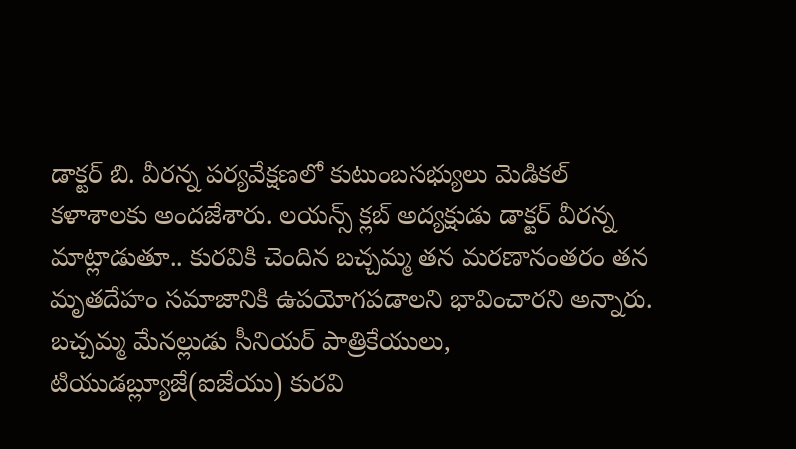డాక్టర్ బి. వీరన్న పర్యవేక్షణలో కుటుంబసభ్యులు మెడికల్ కళాశాలకు అందజేశారు. లయన్స్ క్లబ్ అద్యక్షుడు డాక్టర్ వీరన్న మాట్లాడుతూ.. కురవికి చెందిన బచ్చమ్మ తన మరణానంతరం తన మృతదేహం సమాజానికి ఉపయోగపడాలని భావించారని అన్నారు. బచ్చమ్మ మేనల్లుడు సీనియర్ పాత్రికేయులు, టియుడబ్ల్యూజే(ఐజేయు) కురవి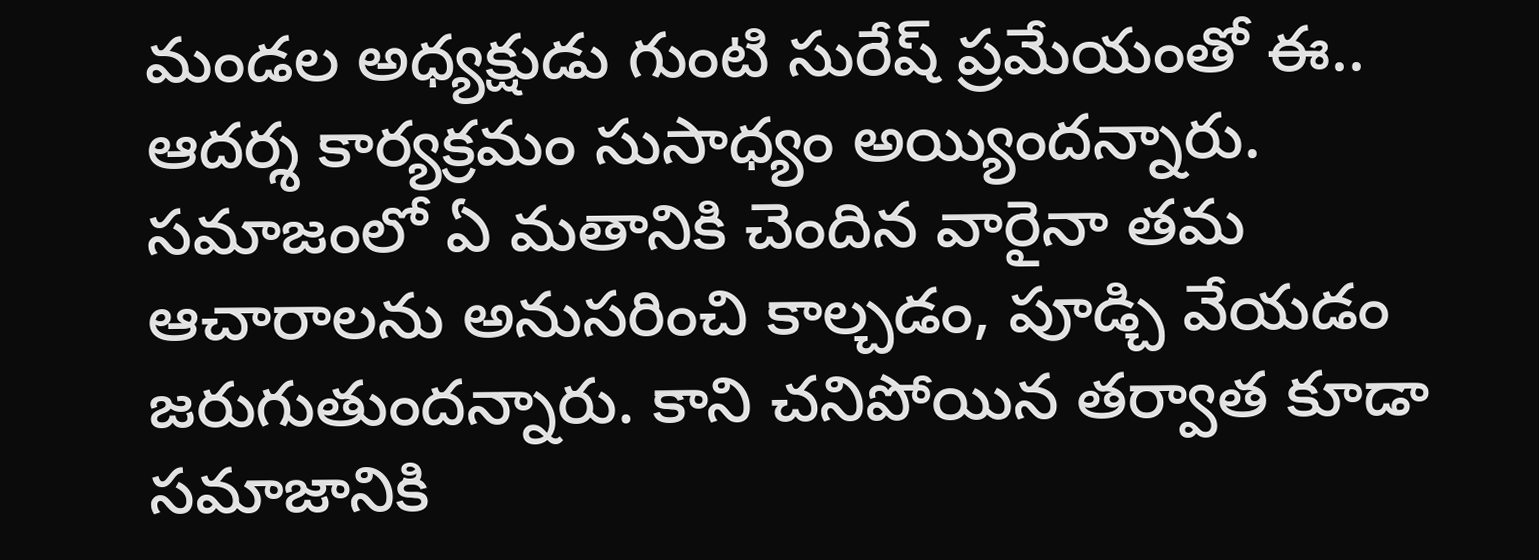మండల అధ్యక్షుడు గుంటి సురేష్ ప్రమేయంతో ఈ.. ఆదర్శ కార్యక్రమం సుసాధ్యం అయ్యిందన్నారు. సమాజంలో ఏ మతానికి చెందిన వారైనా తమ ఆచారాలను అనుసరించి కాల్చడం, పూడ్చి వేయడం జరుగుతుందన్నారు. కాని చనిపోయిన తర్వాత కూడా సమాజానికి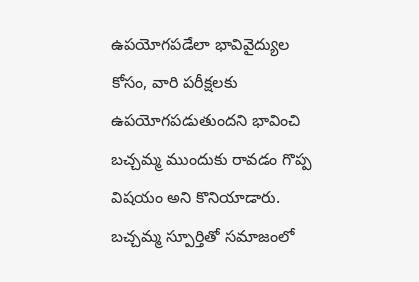ఉపయోగపడేలా భావివైద్యుల కోసం, వారి పరీక్షలకు ఉపయోగపడుతుందని భావించి బచ్చమ్మ ముందుకు రావడం గొప్ప విషయం అని కొనియాడారు. బచ్చమ్మ స్పూర్తితో సమాజంలో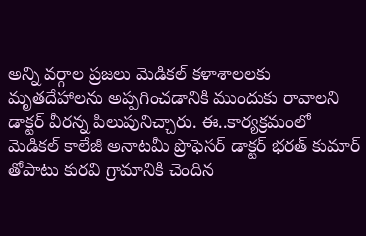అన్ని వర్గాల ప్రజలు మెడికల్ కళాశాలలకు మృతదేహాలను అప్పగించడానికి ముందుకు రావాలని డాక్టర్ వీరన్న పిలుపునిచ్చారు. ఈ..కార్యక్రమంలో మెడికల్ కాలేజీ అనాటమీ ప్రొఫెసర్ డాక్టర్ భరత్ కుమార్ తోపాటు కురవి గ్రామానికి చెందిన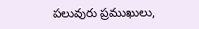పలువురు ప్రముఖులు,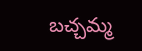బచ్చమ్మ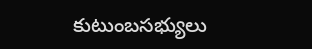కుటుంబసభ్యులు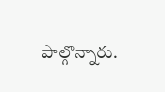పాల్గొన్నారు.